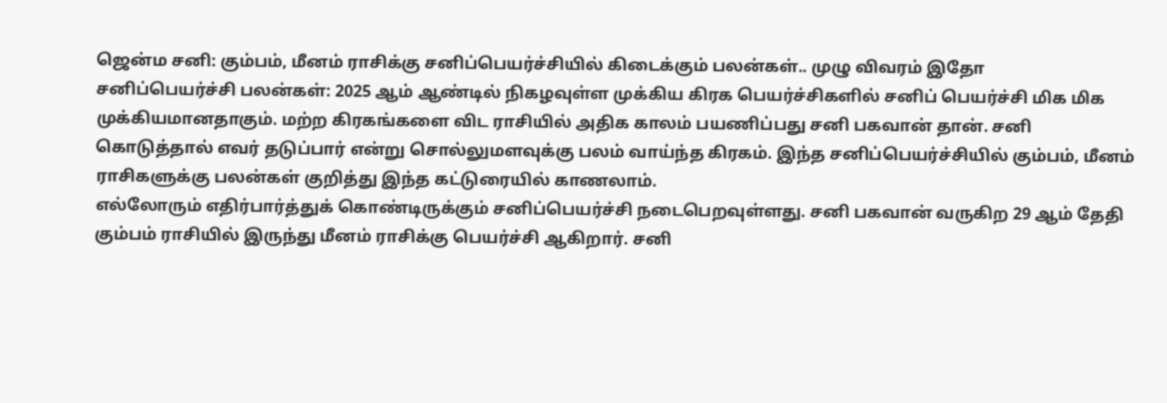ஜென்ம சனி: கும்பம், மீனம் ராசிக்கு சனிப்பெயர்ச்சியில் கிடைக்கும் பலன்கள்.. முழு விவரம் இதோ
சனிப்பெயர்ச்சி பலன்கள்: 2025 ஆம் ஆண்டில் நிகழவுள்ள முக்கிய கிரக பெயர்ச்சிகளில் சனிப் பெயர்ச்சி மிக மிக முக்கியமானதாகும். மற்ற கிரகங்களை விட ராசியில் அதிக காலம் பயணிப்பது சனி பகவான் தான். சனி கொடுத்தால் எவர் தடுப்பார் என்று சொல்லுமளவுக்கு பலம் வாய்ந்த கிரகம். இந்த சனிப்பெயர்ச்சியில் கும்பம், மீனம் ராசிகளுக்கு பலன்கள் குறித்து இந்த கட்டுரையில் காணலாம்.
எல்லோரும் எதிர்பார்த்துக் கொண்டிருக்கும் சனிப்பெயர்ச்சி நடைபெறவுள்ளது. சனி பகவான் வருகிற 29 ஆம் தேதி கும்பம் ராசியில் இருந்து மீனம் ராசிக்கு பெயர்ச்சி ஆகிறார். சனி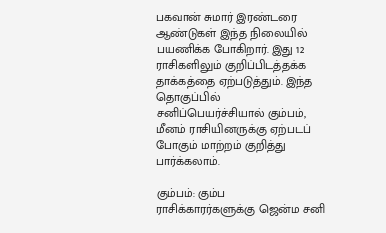பகவான் சுமார் இரண்டரை ஆண்டுகள் இந்த நிலையில் பயணிக்க போகிறார். இது 12 ராசிகளிலும் குறிப்பிடத்தக்க தாக்கத்தை ஏற்படுத்தும். இந்த தொகுப்பில் சனிப்பெயர்ச்சியால் கும்பம், மீனம் ராசியினருக்கு ஏற்படப் போகும் மாற்றம் குறித்து பார்க்கலாம்.

கும்பம்: கும்ப ராசிக்காரர்களுக்கு ஜென்ம சனி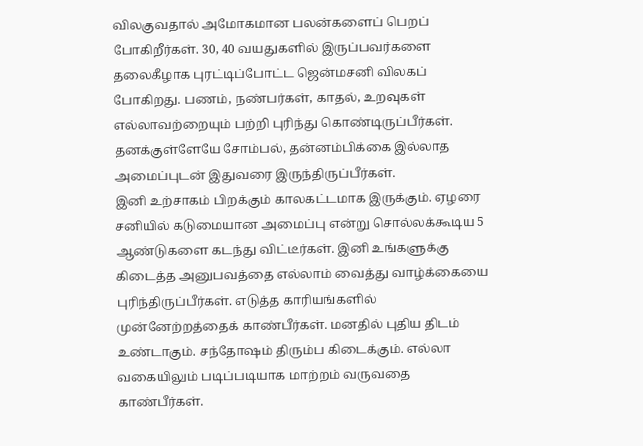விலகுவதால் அமோகமான பலன்களைப் பெறப் போகிறீர்கள். 30, 40 வயதுகளில் இருப்பவர்களை தலைகீழாக புரட்டிப்போட்ட ஜென்மசனி விலகப் போகிறது. பணம், நண்பர்கள், காதல், உறவுகள் எல்லாவற்றையும் பற்றி புரிந்து கொண்டிருப்பீர்கள். தனக்குள்ளேயே சோம்பல், தன்னம்பிக்கை இல்லாத அமைப்புடன் இதுவரை இருந்திருப்பீர்கள்.
இனி உற்சாகம் பிறக்கும் காலகட்டமாக இருக்கும். ஏழரை சனியில் கடுமையான அமைப்பு என்று சொல்லக்கூடிய 5 ஆண்டுகளை கடந்து விட்டீர்கள். இனி உங்களுக்கு கிடைத்த அனுபவத்தை எல்லாம் வைத்து வாழ்க்கையை புரிந்திருப்பீர்கள். எடுத்த காரியங்களில் முன்னேற்றத்தைக் காண்பீர்கள். மனதில் புதிய திடம் உண்டாகும். சந்தோஷம் திரும்ப கிடைக்கும். எல்லா வகையிலும் படிப்படியாக மாற்றம் வருவதை காண்பீர்கள்.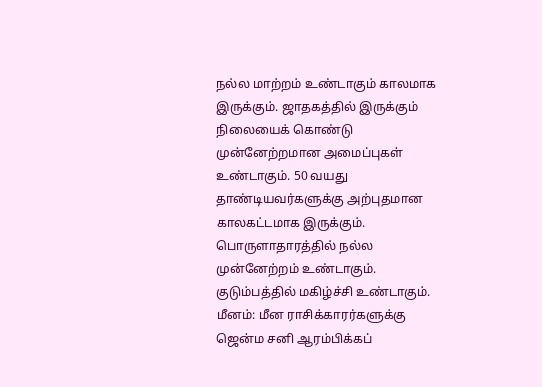நல்ல மாற்றம் உண்டாகும் காலமாக இருக்கும். ஜாதகத்தில் இருக்கும் நிலையைக் கொண்டு முன்னேற்றமான அமைப்புகள் உண்டாகும். 50 வயது தாண்டியவர்களுக்கு அற்புதமான காலகட்டமாக இருக்கும். பொருளாதாரத்தில் நல்ல முன்னேற்றம் உண்டாகும். குடும்பத்தில் மகிழ்ச்சி உண்டாகும்.
மீனம்: மீன ராசிக்காரர்களுக்கு ஜென்ம சனி ஆரம்பிக்கப்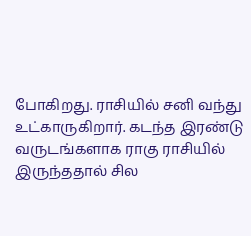போகிறது. ராசியில் சனி வந்து உட்காருகிறார். கடந்த இரண்டு வருடங்களாக ராகு ராசியில் இருந்ததால் சில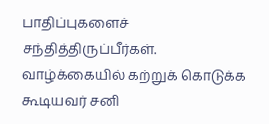பாதிப்புகளைச் சந்தித்திருப்பீர்கள். வாழ்க்கையில் கற்றுக் கொடுக்க கூடியவர் சனி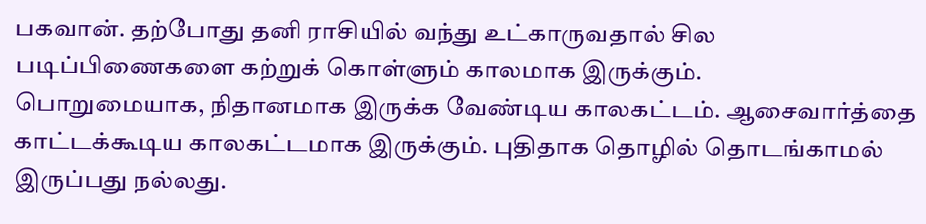பகவான். தற்போது தனி ராசியில் வந்து உட்காருவதால் சில படிப்பிணைகளை கற்றுக் கொள்ளும் காலமாக இருக்கும்.
பொறுமையாக, நிதானமாக இருக்க வேண்டிய காலகட்டம். ஆசைவார்த்தை காட்டக்கூடிய காலகட்டமாக இருக்கும். புதிதாக தொழில் தொடங்காமல் இருப்பது நல்லது.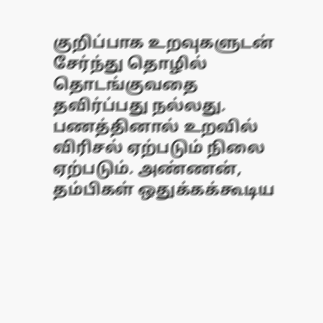குறிப்பாக உறவுகளுடன் சேர்ந்து தொழில் தொடங்குவதை தவிர்ப்பது நல்லது. பணத்தினால் உறவில் விரிசல் ஏற்படும் நிலை ஏற்படும். அண்ணன், தம்பிகள் ஒதுக்கக்கூடிய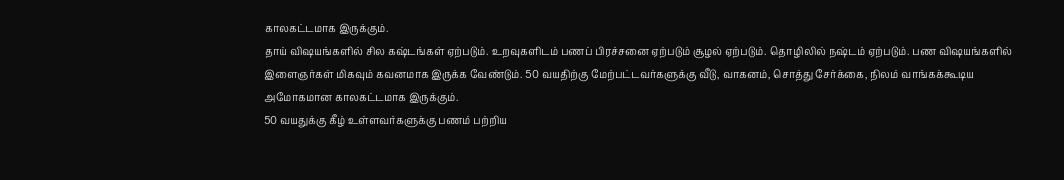காலகட்டமாக இருக்கும்.
தாய் விஷயங்களில் சில கஷ்டங்கள் ஏற்படும். உறவுகளிடம் பணப் பிரச்சனை ஏற்படும் சூழல் ஏற்படும். தொழிலில் நஷ்டம் ஏற்படும். பண விஷயங்களில் இளைஞர்கள் மிகவும் கவனமாக இருக்க வேண்டும். 50 வயதிற்கு மேற்பட்டவர்களுக்கு வீடு, வாகனம், சொத்து சேர்க்கை, நிலம் வாங்கக்கூடிய அமோகமான காலகட்டமாக இருக்கும்.
50 வயதுக்கு கீழ் உள்ளவர்களுக்கு பணம் பற்றிய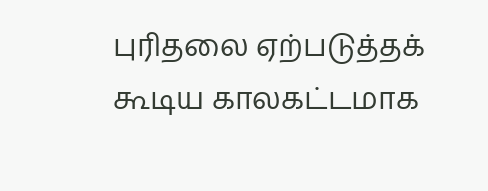புரிதலை ஏற்படுத்தக் கூடிய காலகட்டமாக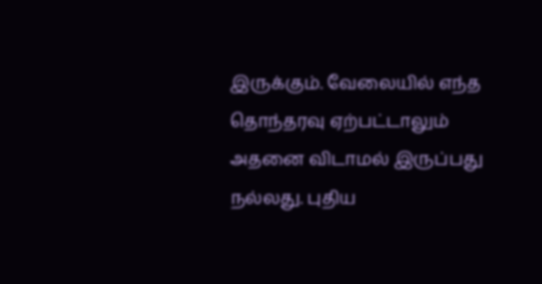இருக்கும். வேலையில் எந்த தொந்தரவு ஏற்பட்டாலும் அதனை விடாமல் இருப்பது நல்லது. புதிய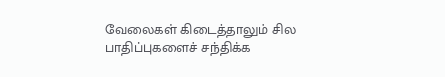வேலைகள் கிடைத்தாலும் சில பாதிப்புகளைச் சந்திக்க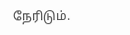நேரிடும்.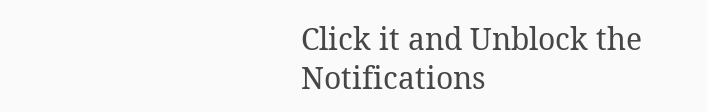Click it and Unblock the Notifications